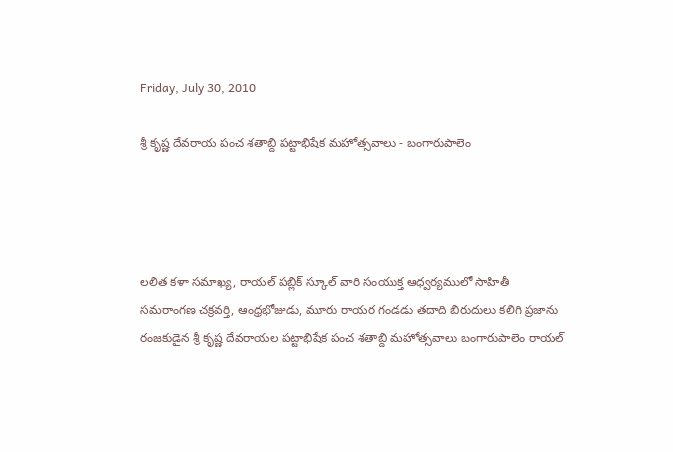Friday, July 30, 2010

శ్రీ కృష్ణ దేవరాయ పంచ శతాబ్ది పట్టాభిషేక మహోత్సవాలు - బంగారుపాలెం




లలిత కళా సమాఖ్య, రాయల్ పబ్లిక్ స్కూల్ వారి సంయుక్త ఆధ్వర్యములో సాహితీ సమరాంగణ చక్రవర్తి, ఆంధ్రభోజుడు, మూరు రాయర గండడు తదాది బిరుదులు కలిగి ప్రజాను రంజకుడైన శ్రీ కృష్ణ దేవరాయల పట్టాభిషేక పంచ శతాబ్ది మహోత్సవాలు బంగారుపాలెం రాయల్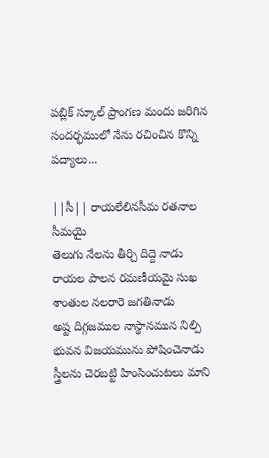పబ్లిక్ స్కూల్ ప్రాంగణ మందు జరిగిన సందర్భములో నేను రచించిన కొన్ని పద్యాలు...

||సీ|| రాయలేలినసీమ రతనాల సీమయై
తెలుగు నేలను తీర్చి దిద్దె నాడు
రాయల పాలన రమణీయమై సుఖ
శాంతుల నలరారె జగతినాడు
అష్ట దిగ్గజముల నాస్థానమున నిల్పి
భువన విజయమును పోషించెనాడు
స్త్రీలను చెరబట్టి హింసించుటలు మాని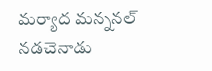మర్యాద మన్ననల్ నడచెనాడు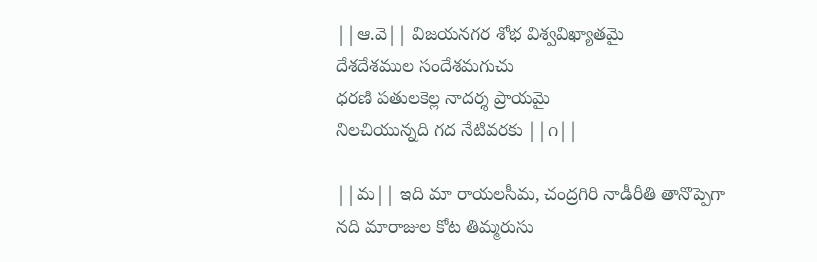||ఆ.వె|| విజయనగర శోభ విశ్వవిఖ్యాతమై
దేశదేశముల సందేశమగుచు
ధరణి పతులకెల్ల నాదర్శ ప్రాయమై
నిలచియున్నది గద నేటివరకు ||౧||

||మ|| ఇది మా రాయలసీమ, చంద్రగిరి నాడీరీతి తానొప్పెగా
నది మారాజుల కోట తిమ్మరుసు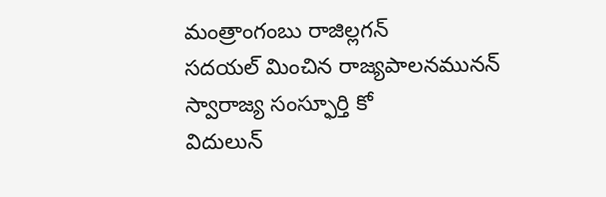మంత్రాంగంబు రాజిల్లగన్
సదయల్ మించిన రాజ్యపాలనమునన్ స్వారాజ్య సంస్ఫూర్తి కో
విదులున్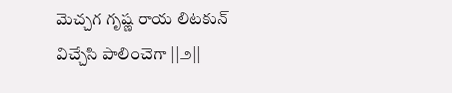మెచ్చగ గృష్ణ రాయ లిటకున్ విచ్చేసి పాలించెగా ||౨||